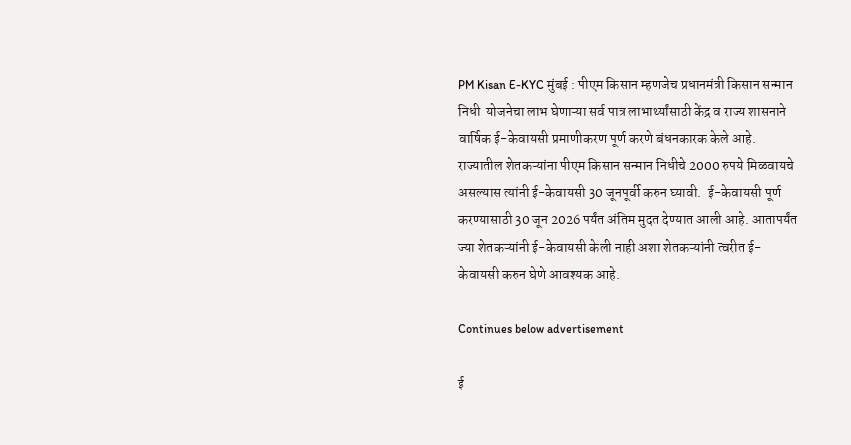PM Kisan E-KYC मुंबई : पीएम किसान म्हणजेच प्रधानमंत्री किसान सन्मान निधी  योजनेचा लाभ घेणाऱ्या सर्व पात्र लाभार्थ्यांसाठी केंद्र व राज्य शासनाने वार्षिक ई-केवायसी प्रमाणीकरण पूर्ण करणे बंधनकारक केले आहे. राज्यातील शेतकऱ्यांना पीएम किसान सन्मान निधीचे 2000 रुपये मिळवायचे असल्यास त्यांनी ई-केवायसी 30 जूनपूर्वी करुन घ्यावी.  ई-केवायसी पूर्ण करण्यासाठी 30 जून 2026 पर्यंत अंतिम मुदत देण्यात आली आहे. आतापर्यंत ज्या शेतकऱ्यांनी ई-केवायसी केली नाही अशा शेतकऱ्यांनी त्वरीत ई-केवायसी करुन घेणे आवश्यक आहे.

Continues below advertisement

ई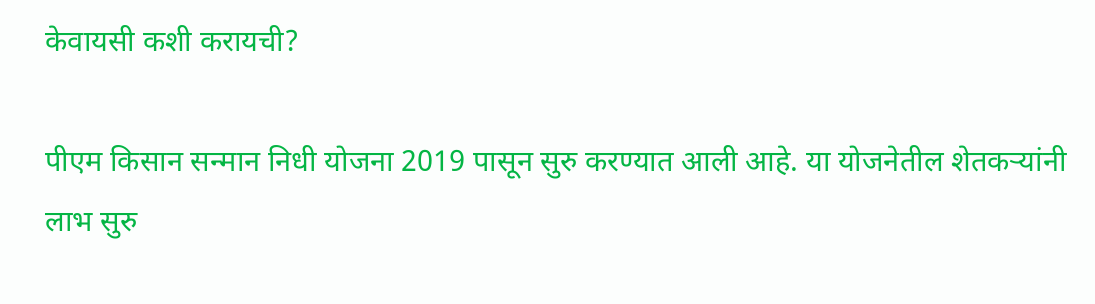केवायसी कशी करायची?

पीएम किसान सन्मान निधी योजना 2019 पासून सुरु करण्यात आली आहे. या योजनेतील शेतकऱ्यांनी लाभ सुरु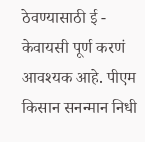ठेवण्यासाठी ई - केवायसी पूर्ण करणं आवश्यक आहे. पीएम किसान सनन्मान निधी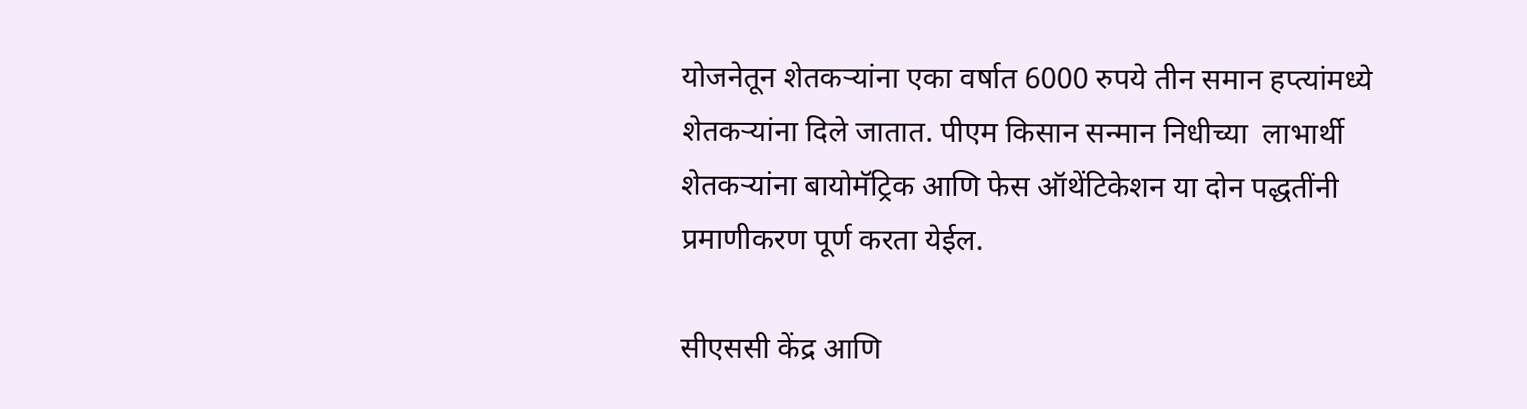योजनेतून शेतकऱ्यांना एका वर्षात 6000 रुपये तीन समान हप्त्यांमध्ये शेतकऱ्यांना दिले जातात. पीएम किसान सन्मान निधीच्या  लाभार्थी शेतकऱ्यांना बायोमॅट्रिक आणि फेस ऑथेंटिकेशन या दोन पद्धतींनी प्रमाणीकरण पूर्ण करता येईल.

सीएससी केंद्र आणि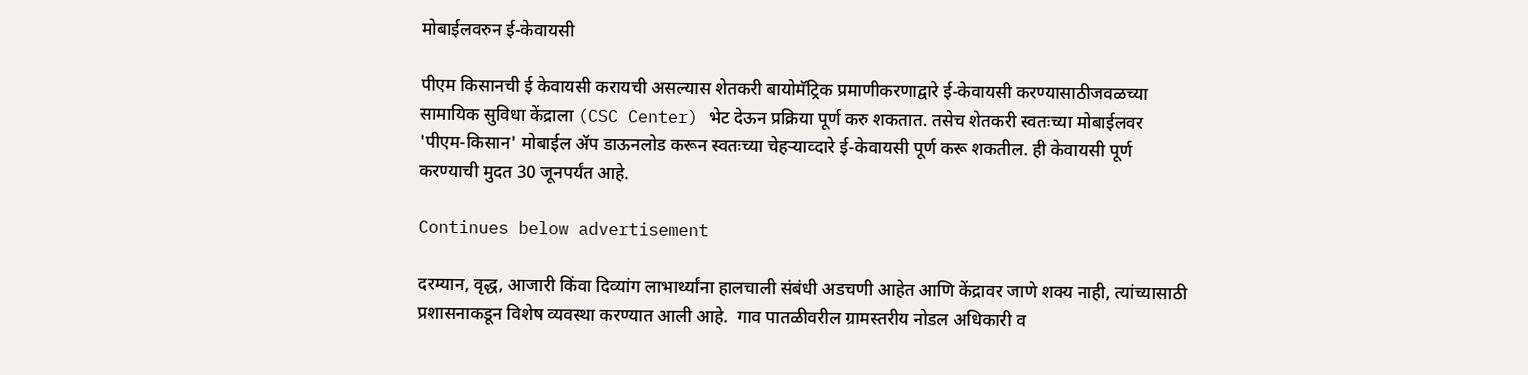मोबाईलवरुन ई-केवायसी

पीएम किसानची ई केवायसी करायची असल्यास शेतकरी बायोमॅट्रिक प्रमाणीकरणाद्वारे ई-केवायसी करण्यासाठीजवळच्या सामायिक सुविधा केंद्राला (CSC Center) भेट देऊन प्रक्रिया पूर्ण करु शकतात. तसेच शेतकरी स्वतःच्या मोबाईलवर 'पीएम-किसान' मोबाईल ॲप डाऊनलोड करून स्वतःच्या चेहऱ्याव्दारे ई-केवायसी पूर्ण करू शकतील. ही केवायसी पूर्ण करण्याची मुदत 30 जूनपर्यंत आहे.

Continues below advertisement

दरम्यान, वृद्ध, आजारी किंवा दिव्यांग लाभार्थ्यांना हालचाली संबंधी अडचणी आहेत आणि केंद्रावर जाणे शक्य नाही, त्यांच्यासाठी प्रशासनाकडून विशेष व्यवस्था करण्यात आली आहे.  गाव पातळीवरील ग्रामस्तरीय नोडल अधिकारी व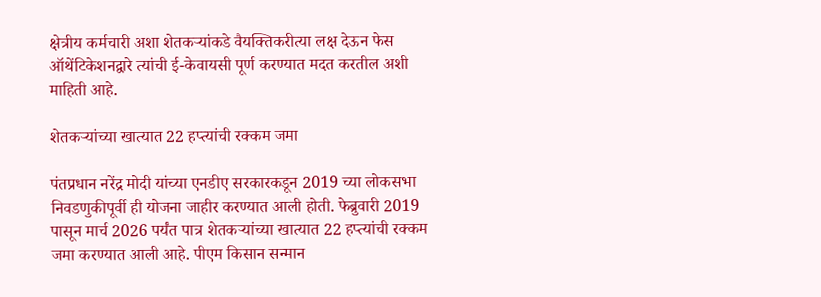क्षेत्रीय कर्मचारी अशा शेतकऱ्यांकडे वैयक्तिकरीत्या लक्ष देऊन फेस ऑथेंटिकेशनद्वारे त्यांची ई-केवायसी पूर्ण करण्यात मदत करतील अशी माहिती आहे.

शेतकऱ्यांच्या खात्यात 22 हप्त्यांची रक्कम जमा

पंतप्रधान नरेंद्र मोदी यांच्या एनडीए सरकारकडून 2019 च्या लोकसभा निवडणुकीपूर्वी ही योजना जाहीर करण्यात आली होती. फेब्रुवारी 2019 पासून मार्च 2026 पर्यंत पात्र शेतकऱ्यांच्या खात्यात 22 हप्त्यांची रक्कम जमा करण्यात आली आहे. पीएम किसान सन्मान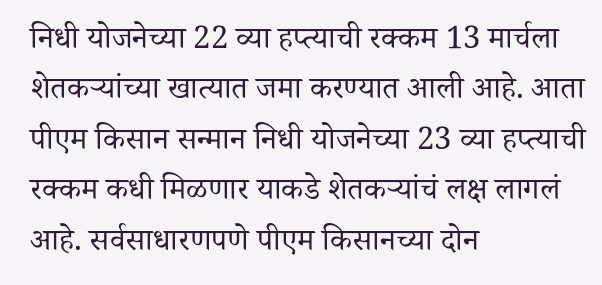निधी योजनेच्या 22 व्या हप्त्याची रक्कम 13 मार्चला शेतकऱ्यांच्या खात्यात जमा करण्यात आली आहे. आता पीएम किसान सन्मान निधी योजनेच्या 23 व्या हप्त्याची रक्कम कधी मिळणार याकडे शेतकऱ्यांचं लक्ष लागलं आहे. सर्वसाधारणपणे पीएम किसानच्या दोन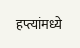हप्त्यांमध्ये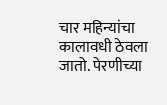चार महिन्यांचा कालावधी ठेवला जातो. पेरणीच्या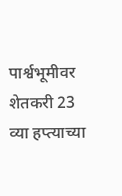पार्श्वभूमीवर शेतकरी 23 व्या हप्त्याच्या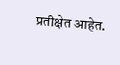प्रतीक्षेत आहेत.